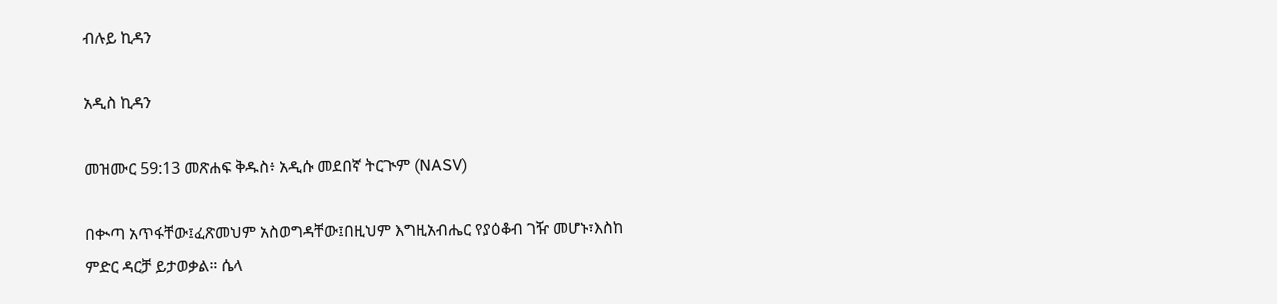ብሉይ ኪዳን

አዲስ ኪዳን

መዝሙር 59:13 መጽሐፍ ቅዱስ፥ አዲሱ መደበኛ ትርጒም (NASV)

በቊጣ አጥፋቸው፤ፈጽመህም አስወግዳቸው፤በዚህም እግዚአብሔር የያዕቆብ ገዥ መሆኑ፣እስከ ምድር ዳርቻ ይታወቃል። ሴላ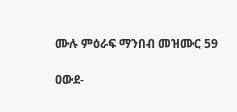ሙሉ ምዕራፍ ማንበብ መዝሙር 59

ዐውደ-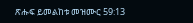ጽሑፍ ይመልከቱ መዝሙር 59:13